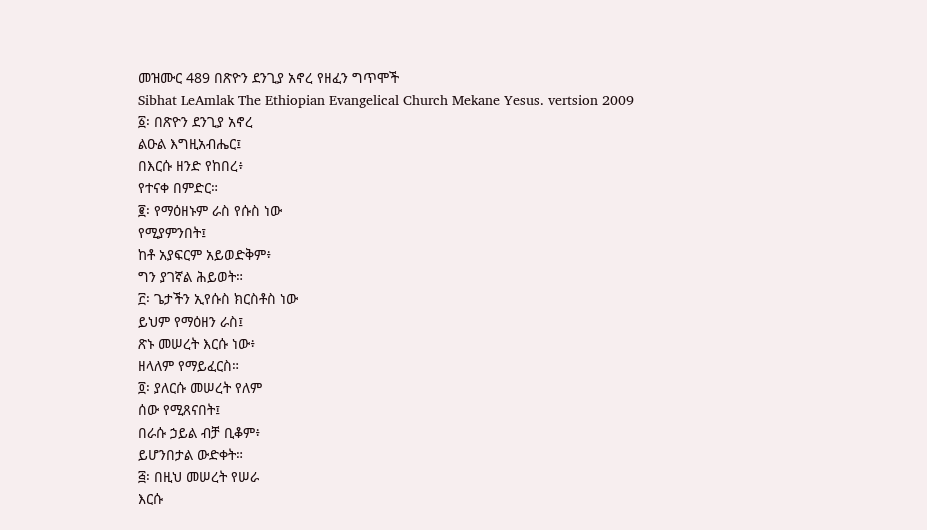መዝሙር 489 በጽዮን ደንጊያ አኖረ የዘፈን ግጥሞች
Sibhat LeAmlak The Ethiopian Evangelical Church Mekane Yesus. vertsion 2009
፩፡ በጽዮን ደንጊያ አኖረ
ልዑል እግዚአብሔር፤
በእርሱ ዘንድ የከበረ፥
የተናቀ በምድር።
፪፡ የማዕዘኑም ራስ የሱስ ነው
የሚያምንበት፤
ከቶ አያፍርም አይወድቅም፥
ግን ያገኛል ሕይወት።
፫፡ ጌታችን ኢየሱስ ክርስቶስ ነው
ይህም የማዕዘን ራስ፤
ጽኑ መሠረት እርሱ ነው፥
ዘላለም የማይፈርስ።
፬፡ ያለርሱ መሠረት የለም
ሰው የሚጸናበት፤
በራሱ ኃይል ብቻ ቢቆም፥
ይሆንበታል ውድቀት።
፭፡ በዚህ መሠረት የሠራ
እርሱ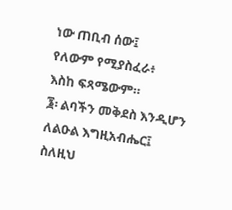ነው ጠቢብ ሰው፤
የለውም የሚያስፈራ፥
እስከ ፍጻሜውም።
፮፡ ልባችን መቅደስ እንዲሆን
ለልዑል እግዚአብሔር፤
ስለዚህ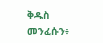ቅዱስ መንፈሱን፥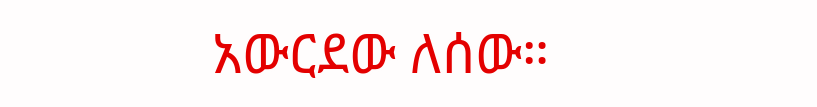አውርደው ለሰው።